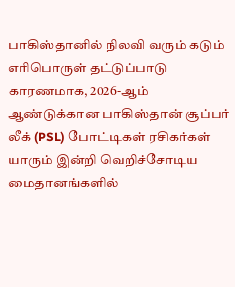பாகிஸ்தானில் நிலவி வரும் கடும் எரிபொருள் தட்டுப்பாடு காரணமாக, 2026-ஆம் ஆண்டுக்கான பாகிஸ்தான் சூப்பர் லீக் (PSL) போட்டிகள் ரசிகர்கள் யாரும் இன்றி வெறிச்சோடிய மைதானங்களில்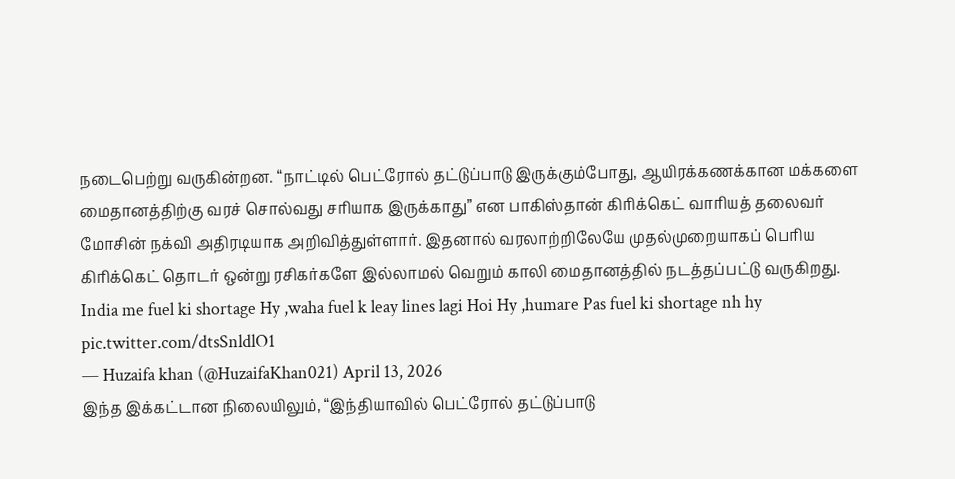நடைபெற்று வருகின்றன. “நாட்டில் பெட்ரோல் தட்டுப்பாடு இருக்கும்போது, ஆயிரக்கணக்கான மக்களை மைதானத்திற்கு வரச் சொல்வது சரியாக இருக்காது” என பாகிஸ்தான் கிரிக்கெட் வாரியத் தலைவர் மோசின் நக்வி அதிரடியாக அறிவித்துள்ளார். இதனால் வரலாற்றிலேயே முதல்முறையாகப் பெரிய கிரிக்கெட் தொடர் ஒன்று ரசிகர்களே இல்லாமல் வெறும் காலி மைதானத்தில் நடத்தப்பட்டு வருகிறது.
India me fuel ki shortage Hy ,waha fuel k leay lines lagi Hoi Hy ,humare Pas fuel ki shortage nh hy pic.twitter.com/dtsSnldlO1
— Huzaifa khan (@HuzaifaKhan021) April 13, 2026
இந்த இக்கட்டான நிலையிலும், “இந்தியாவில் பெட்ரோல் தட்டுப்பாடு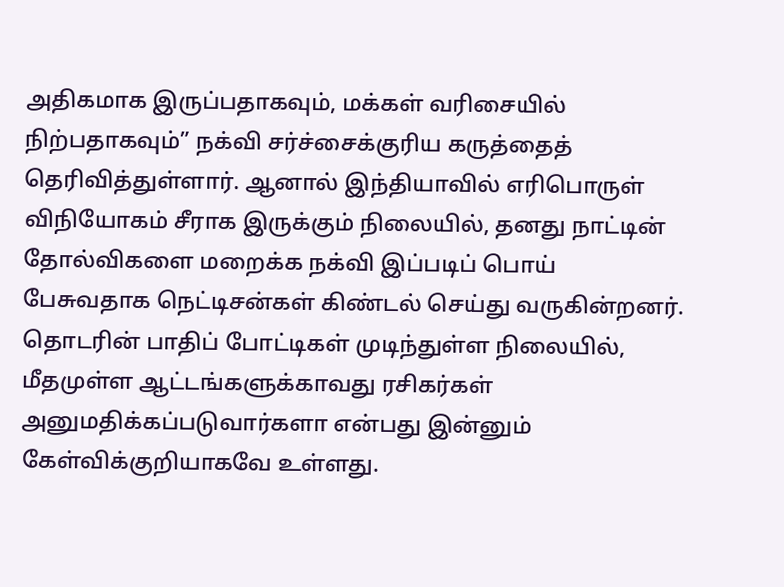அதிகமாக இருப்பதாகவும், மக்கள் வரிசையில் நிற்பதாகவும்” நக்வி சர்ச்சைக்குரிய கருத்தைத் தெரிவித்துள்ளார். ஆனால் இந்தியாவில் எரிபொருள் விநியோகம் சீராக இருக்கும் நிலையில், தனது நாட்டின் தோல்விகளை மறைக்க நக்வி இப்படிப் பொய் பேசுவதாக நெட்டிசன்கள் கிண்டல் செய்து வருகின்றனர். தொடரின் பாதிப் போட்டிகள் முடிந்துள்ள நிலையில், மீதமுள்ள ஆட்டங்களுக்காவது ரசிகர்கள் அனுமதிக்கப்படுவார்களா என்பது இன்னும் கேள்விக்குறியாகவே உள்ளது.